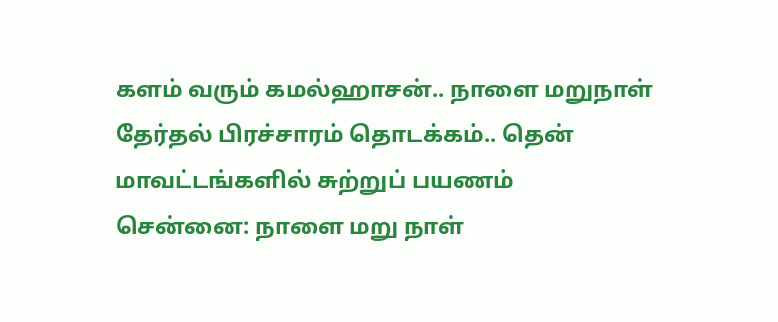களம் வரும் கமல்ஹாசன்.. நாளை மறுநாள் தேர்தல் பிரச்சாரம் தொடக்கம்.. தென் மாவட்டங்களில் சுற்றுப் பயணம்
சென்னை: நாளை மறு நாள்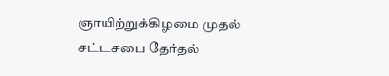ஞாயிற்றுக்கிழமை முதல் சட்டசபை தேர்தல்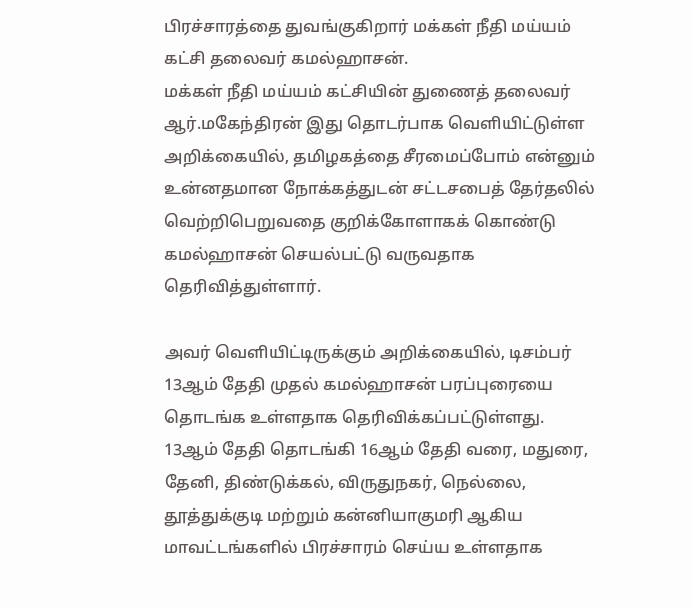பிரச்சாரத்தை துவங்குகிறார் மக்கள் நீதி மய்யம் கட்சி தலைவர் கமல்ஹாசன்.
மக்கள் நீதி மய்யம் கட்சியின் துணைத் தலைவர் ஆர்.மகேந்திரன் இது தொடர்பாக வெளியிட்டுள்ள அறிக்கையில், தமிழகத்தை சீரமைப்போம் என்னும் உன்னதமான நோக்கத்துடன் சட்டசபைத் தேர்தலில் வெற்றிபெறுவதை குறிக்கோளாகக் கொண்டு கமல்ஹாசன் செயல்பட்டு வருவதாக தெரிவித்துள்ளார்.

அவர் வெளியிட்டிருக்கும் அறிக்கையில், டிசம்பர் 13ஆம் தேதி முதல் கமல்ஹாசன் பரப்புரையை தொடங்க உள்ளதாக தெரிவிக்கப்பட்டுள்ளது.
13ஆம் தேதி தொடங்கி 16ஆம் தேதி வரை, மதுரை, தேனி, திண்டுக்கல், விருதுநகர், நெல்லை, தூத்துக்குடி மற்றும் கன்னியாகுமரி ஆகிய மாவட்டங்களில் பிரச்சாரம் செய்ய உள்ளதாக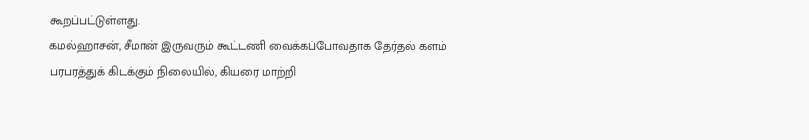கூறப்பட்டுள்ளது.
கமல்ஹாசன், சீமான் இருவரும் கூட்டணி வைக்கப்போவதாக தேர்தல் களம் பரபரத்துக் கிடக்கும் நிலையில், கியரை மாற்றி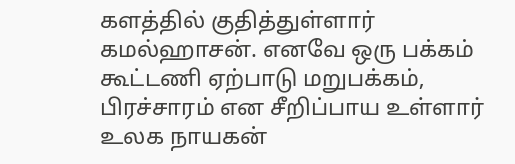களத்தில் குதித்துள்ளார் கமல்ஹாசன். எனவே ஒரு பக்கம் கூட்டணி ஏற்பாடு மறுபக்கம், பிரச்சாரம் என சீறிப்பாய உள்ளார் உலக நாயகன்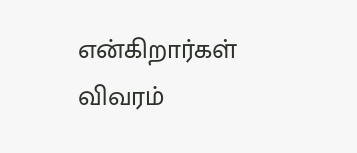என்கிறார்கள் விவரம்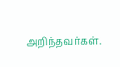அறிந்தவர்கள்.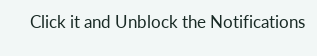Click it and Unblock the Notifications